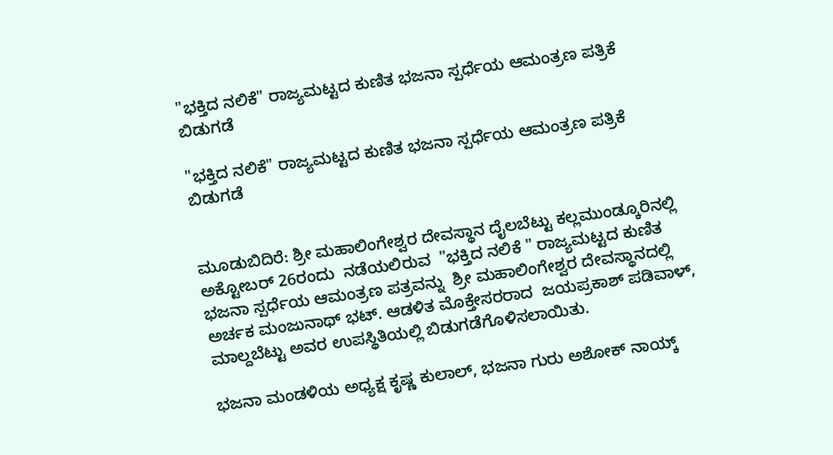"ಭಕ್ತಿದ ನಲಿಕೆ" ರಾಜ್ಯಮಟ್ಟದ ಕುಣಿತ ಭಜನಾ ಸ್ಪರ್ಧೆಯ ಆಮಂತ್ರಣ ಪತ್ರಿಕೆ ಬಿಡುಗಡೆ

"ಭಕ್ತಿದ ನಲಿಕೆ" ರಾಜ್ಯಮಟ್ಟದ ಕುಣಿತ ಭಜನಾ ಸ್ಪರ್ಧೆಯ ಆಮಂತ್ರಣ ಪತ್ರಿಕೆ ಬಿಡುಗಡೆ


ಮೂಡುಬಿದಿರೆ: ಶ್ರೀ ಮಹಾಲಿಂಗೇಶ್ವರ ದೇವಸ್ಥಾನ ದೈಲಬೆಟ್ಟು ಕಲ್ಲಮುಂಡ್ಕೂರಿನಲ್ಲಿ ಅಕ್ಟೋಬರ್‌ 26ರಂದು  ನಡೆಯಲಿರುವ  "ಭಕ್ತಿದ ನಲಿಕೆ " ರಾಜ್ಯಮಟ್ಟದ ಕುಣಿತ ಭಜನಾ ಸ್ಪರ್ಧೆಯ ಆಮಂತ್ರಣ ಪತ್ರವನ್ನು  ಶ್ರೀ ಮಹಾಲಿಂಗೇಶ್ವರ ದೇವಸ್ಥಾನದಲ್ಲಿ ಅರ್ಚಕ ಮಂಜುನಾಥ್ ಭಟ್. ಆಡಳಿತ ಮೊಕ್ತೇಸರರಾದ  ಜಯಪ್ರಕಾಶ್ ಪಡಿವಾಳ್, ಮಾಲ್ದಬೆಟ್ಟು ಅವರ ಉಪಸ್ಥಿತಿಯಲ್ಲಿ ಬಿಡುಗಡೆಗೊಳಿಸಲಾಯಿತು.

ಭಜನಾ ಮಂಡಳಿಯ ಅಧ್ಯಕ್ಷ ಕೃಷ್ಣ ಕುಲಾಲ್‌, ಭಜನಾ ಗುರು ಅಶೋಕ್ ನಾಯ್ಕ್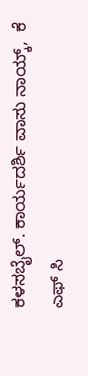ಕಳಸಬೈಲ್. ಕಾರ್ಯದರ್ಶಿ ವಾಸು ನಾಯ್ಕ್,  ಕೆ ಎಫ್ ಸಿ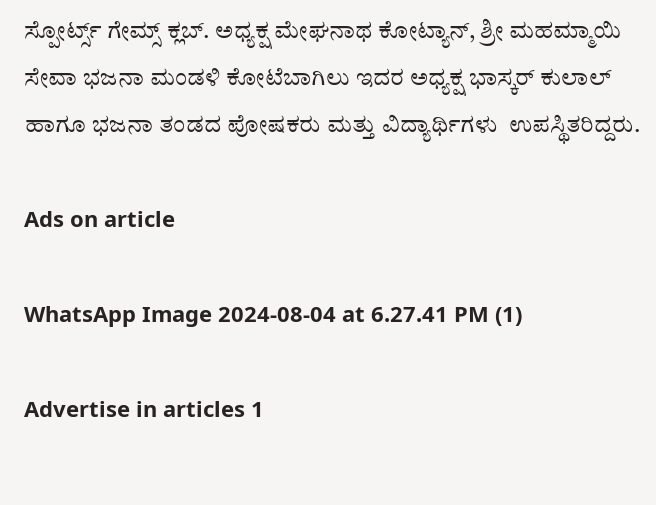ಸ್ಪೋರ್ಟ್ಸ್ ಗೇಮ್ಸ್ ಕ್ಲಬ್. ಅಧ್ಯಕ್ಷ ಮೇಘನಾಥ ಕೋಟ್ಯಾನ್, ಶ್ರೀ ಮಹಮ್ಮಾಯಿ ಸೇವಾ ಭಜನಾ ಮಂಡಳಿ ಕೋಟೆಬಾಗಿಲು ಇದರ ಅಧ್ಯಕ್ಷ ಭಾಸ್ಕರ್ ಕುಲಾಲ್ ಹಾಗೂ ಭಜನಾ ತಂಡದ ಪೋಷಕರು ಮತ್ತು ವಿದ್ಯಾರ್ಥಿಗಳು  ಉಪಸ್ಥಿತರಿದ್ದರು.

Ads on article

WhatsApp Image 2024-08-04 at 6.27.41 PM (1)

Advertise in articles 1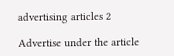advertising articles 2

Advertise under the article